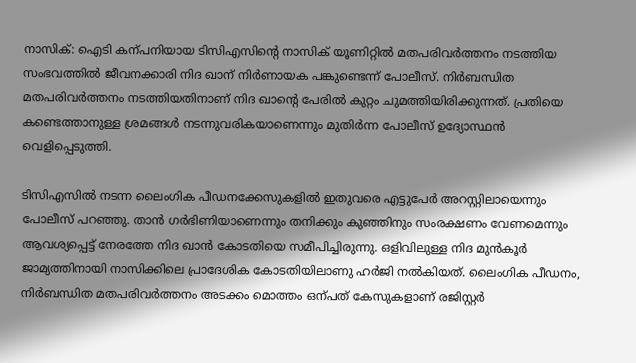നാസിക്: ഐടി കന്പനിയായ ടിസിഎസിന്‍റെ നാസിക് യൂണിറ്റിൽ മതപരിവർത്തനം നടത്തിയ സംഭവത്തിൽ ജീവനക്കാരി നിദ ഖാന് നിർണായക പങ്കുണ്ടെന്ന് പോലീസ്. നിർബന്ധിത മതപരിവർത്തനം നടത്തിയതിനാണ് നിദ ഖാന്‍റെ പേരിൽ കുറ്റം ചുമത്തിയിരിക്കുന്നത്. പ്രതിയെ കണ്ടെത്താനുള്ള ശ്രമങ്ങൾ നടന്നുവരികയാണെന്നും മുതിർന്ന പോലീസ് ഉദ്യോസ്ഥൻ വെളിപ്പെടുത്തി.

ടിസിഎസിൽ നടന്ന ലൈംഗിക പീഡനക്കേസുകളിൽ ഇതുവരെ എട്ടുപേർ അറസ്റ്റിലായെന്നും പോലീസ് പറഞ്ഞു. താൻ ഗർഭിണിയാണെന്നും തനിക്കും കുഞ്ഞിനും സംരക്ഷണം വേണമെന്നും ആവശ്യപ്പെട്ട് നേരത്തേ നിദ ഖാൻ കോടതിയെ സമീപിച്ചിരുന്നു. ഒളിവിലുള്ള നിദ മുൻകൂർ ജാമ്യത്തിനായി നാസിക്കിലെ പ്രാദേശിക കോടതിയിലാണു ഹർജി നൽകിയത്. ലൈംഗിക പീഡനം, നിർബന്ധിത മതപരിവർത്തനം അടക്കം മൊത്തം ഒന്പത് കേസുകളാണ് രജിസ്റ്റർ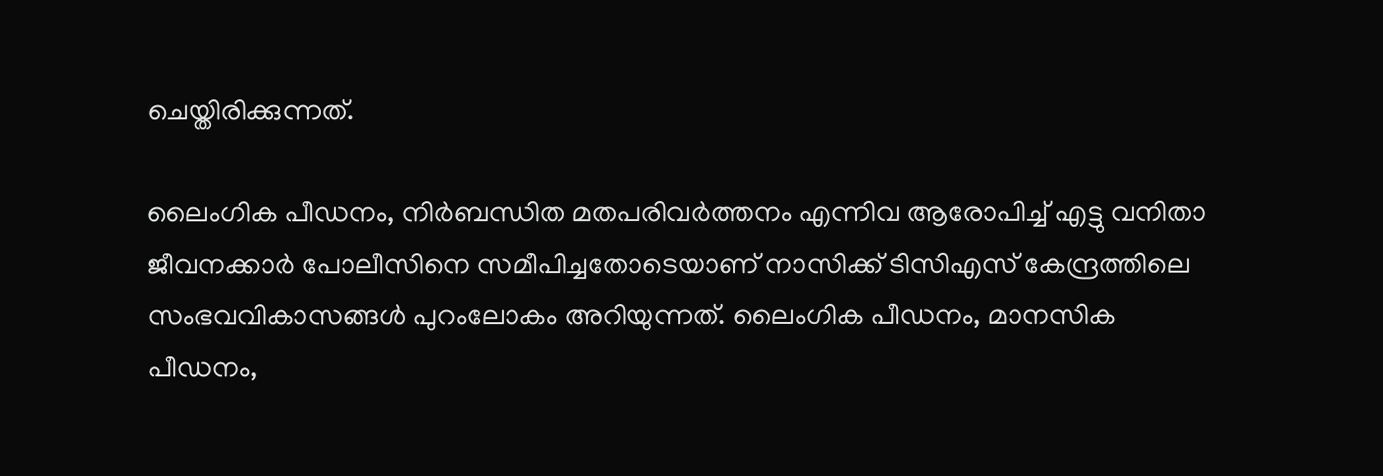ചെയ്തിരിക്കുന്നത്.

ലൈംഗിക പീഡനം, നിർബന്ധിത മതപരിവർത്തനം എന്നിവ ആരോപിച്ച് എട്ടു വനിതാ ജീവനക്കാർ പോലീസിനെ സമീപിച്ചതോടെയാണ് നാസിക്ക് ടിസിഎസ് കേന്ദ്രത്തിലെ സംഭവവികാസങ്ങൾ പുറംലോകം അറിയുന്നത്. ലൈംഗിക പീഡനം, മാനസിക പീഡനം,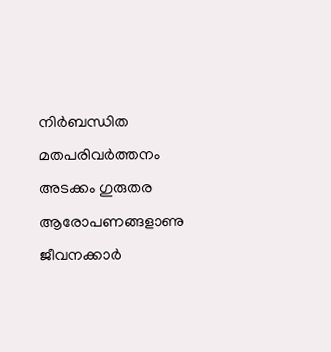നിർബന്ധിത മതപരിവർത്തനം അടക്കം ഗുരുതര ആരോപണങ്ങളാണു ജീവനക്കാർ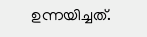ഉന്നയിച്ചത്.